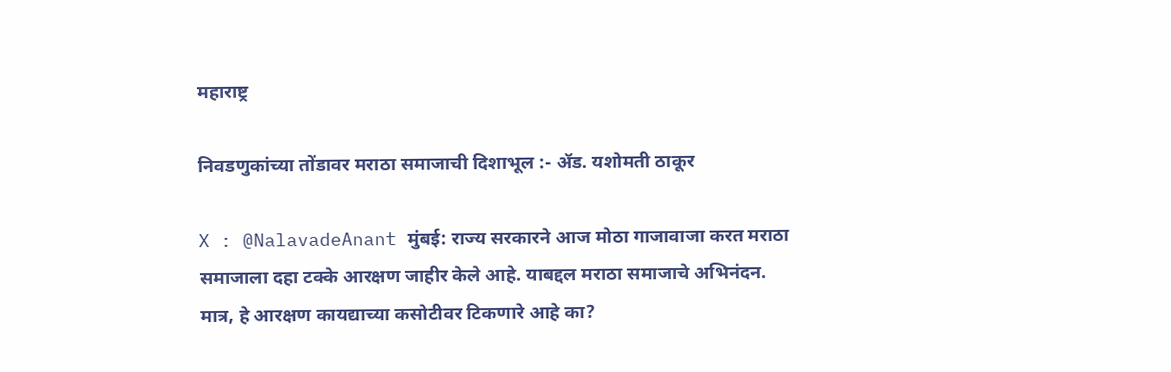महाराष्ट्र

निवडणुकांच्या तोंडावर मराठा समाजाची दिशाभूल :- ॲड. यशोमती ठाकूर

X : @NalavadeAnant मुंबई: राज्य सरकारने आज मोठा गाजावाजा करत मराठा समाजाला दहा टक्के आरक्षण जाहीर केले आहे. याबद्दल मराठा समाजाचे अभिनंदन. मात्र, हे आरक्षण कायद्याच्या कसोटीवर टिकणारे आहे का?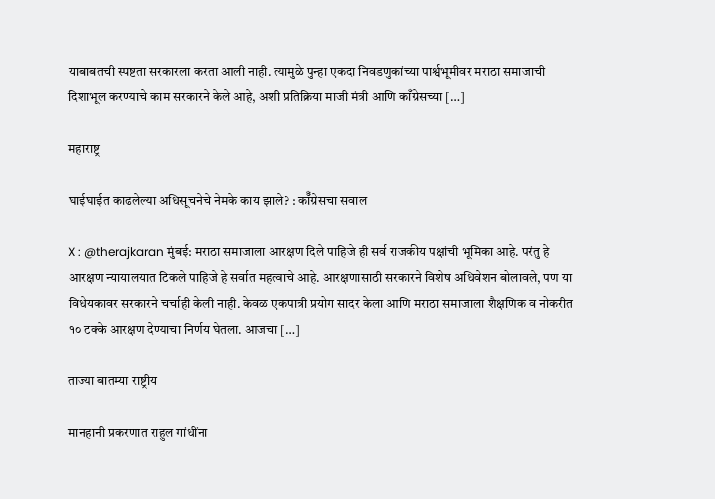याबाबतची स्पष्टता सरकारला करता आली नाही. त्यामुळे पुन्हा एकदा निवडणुकांच्या पार्श्वभूमीवर मराठा समाजाची दिशाभूल करण्याचे काम सरकारने केले आहे, अशी प्रतिक्रिया माजी मंत्री आणि काँग्रेसच्या […]

महाराष्ट्र

घाईघाईत काढलेल्या अधिसूचनेचे नेमके काय झाले? : कॉँग्रेसचा सवाल

X : @therajkaran मुंबई: मराठा समाजाला आरक्षण दिले पाहिजे ही सर्व राजकीय पक्षांची भूमिका आहे. परंतु हे आरक्षण न्यायालयात टिकले पाहिजे हे सर्वात महत्वाचे आहे. आरक्षणासाठी सरकारने विशेष अधिवेशन बोलावले, पण या विधेयकावर सरकारने चर्चाही केली नाही. केवळ एकपात्री प्रयोग सादर केला आणि मराठा समाजाला शैक्षणिक व नोकरीत १० टक्के आरक्षण देण्याचा निर्णय घेतला. आजचा […]

ताज्या बातम्या राष्ट्रीय

मानहानी प्रकरणात राहुल गांधींना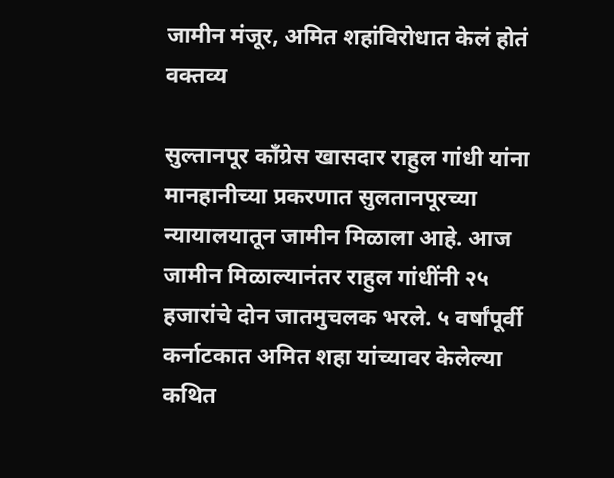जामीन मंजूर, अमित शहांविरोधात केलं होतं वक्तव्य

सुल्तानपूर काँग्रेस खासदार राहुल गांधी यांना मानहानीच्या प्रकरणात सुलतानपूरच्या न्यायालयातून जामीन मिळाला आहे. आज जामीन मिळाल्यानंतर राहुल गांधींनी २५ हजारांचे दोन जातमुचलक भरले. ५ वर्षांपूर्वी कर्नाटकात अमित शहा यांच्यावर केलेल्या कथित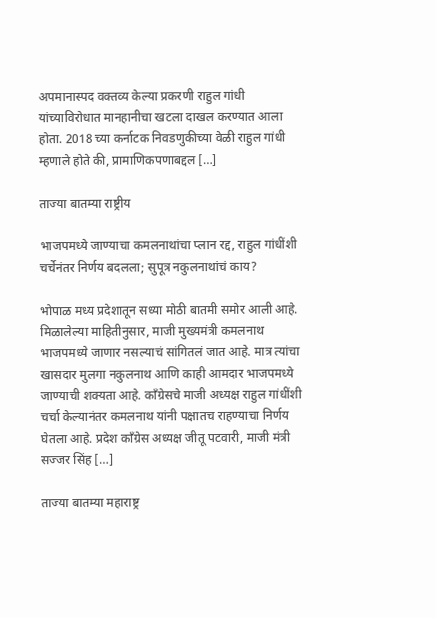अपमानास्पद वक्तव्य केल्या प्रकरणी राहुल गांधी यांच्याविरोधात मानहानीचा खटला दाखल करण्यात आला होता. 2018 च्या कर्नाटक निवडणुकीच्या वेळी राहुल गांधी म्हणाले होते की, प्रामाणिकपणाबद्दल […]

ताज्या बातम्या राष्ट्रीय

भाजपमध्ये जाण्याचा कमलनाथांचा प्लान रद्द, राहुल गांधींशी चर्चेनंतर निर्णय बदलला; सुपूत्र नकुलनाथांचं काय?

भोपाळ मध्य प्रदेशातून सध्या मोठी बातमी समोर आली आहे. मिळालेल्या माहितीनुसार, माजी मुख्यमंत्री कमलनाथ भाजपमध्ये जाणार नसल्याचं सांगितलं जात आहे. मात्र त्यांचा खासदार मुलगा नकुलनाथ आणि काही आमदार भाजपमध्ये जाण्याची शक्यता आहे. काँग्रेसचे माजी अध्यक्ष राहुल गांधींशी चर्चा केल्यानंतर कमलनाथ यांनी पक्षातच राहण्याचा निर्णय घेतला आहे. प्रदेश काँग्रेस अध्यक्ष जीतू पटवारी, माजी मंत्री सज्जर सिंह […]

ताज्या बातम्या महाराष्ट्र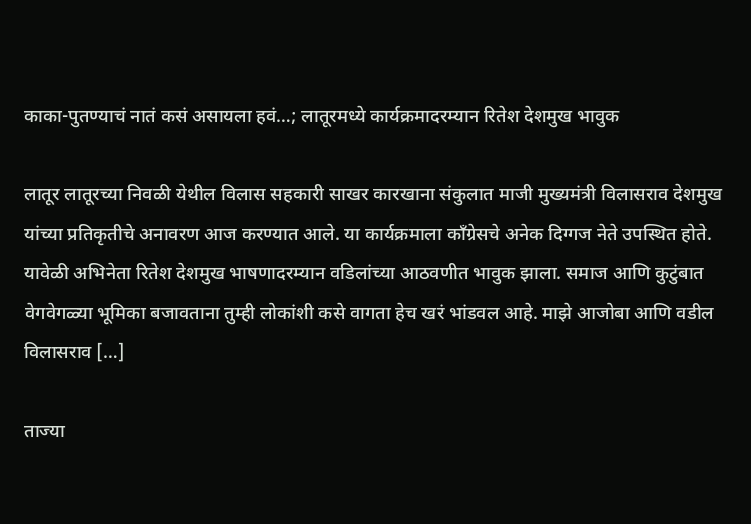काका-पुतण्याचं नातं कसं असायला हवं…; लातूरमध्ये कार्यक्रमादरम्यान रितेश देशमुख भावुक

लातूर लातूरच्या निवळी येथील विलास सहकारी साखर कारखाना संकुलात माजी मुख्यमंत्री विलासराव देशमुख यांच्या प्रतिकृतीचे अनावरण आज करण्यात आले. या कार्यक्रमाला काँग्रेसचे अनेक दिग्गज नेते उपस्थित होते. यावेळी अभिनेता रितेश देशमुख भाषणादरम्यान वडिलांच्या आठवणीत भावुक झाला. समाज आणि कुटुंबात वेगवेगळ्या भूमिका बजावताना तुम्ही लोकांशी कसे वागता हेच खरं भांडवल आहे. माझे आजोबा आणि वडील विलासराव […]

ताज्या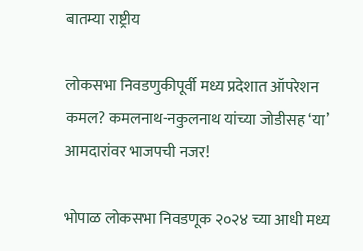बातम्या राष्ट्रीय

लोकसभा निवडणुकीपूर्वी मध्य प्रदेशात ऑपरेशन कमल? कमलनाथ-नकुलनाथ यांच्या जोडीसह ‘या’ आमदारांवर भाजपची नजर!

भोपाळ लोकसभा निवडणूक २०२४ च्या आधी मध्य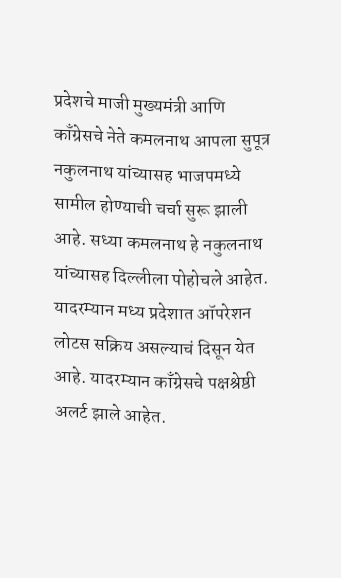प्रदेशचे माजी मुख्यमंत्री आणि काँग्रेसचे नेते कमलनाथ आपला सुपूत्र नकुलनाथ यांच्यासह भाजपमध्ये सामील होण्याची चर्चा सुरू झाली आहे. सध्या कमलनाथ हे नकुलनाथ यांच्यासह दिल्लीला पोहोचले आहेत. यादरम्यान मध्य प्रदेशात ऑपरेशन लोटस सक्रिय असल्याचं दिसून येत आहे. यादरम्यान काँग्रेसचे पक्षश्रेष्ठी अलर्ट झाले आहेत.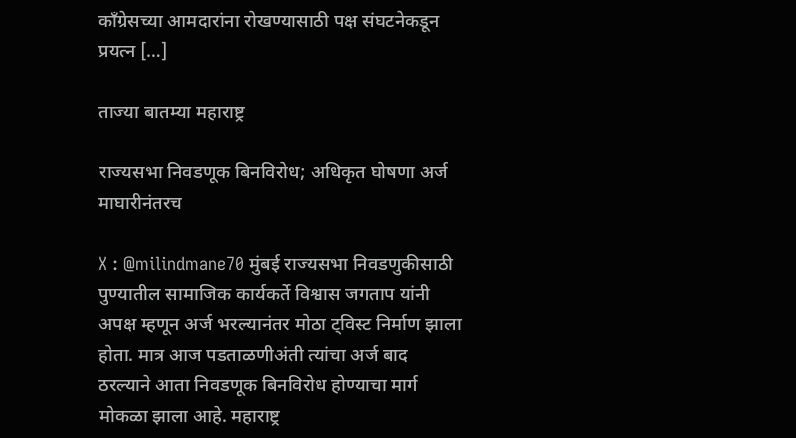काँग्रेसच्या आमदारांना रोखण्यासाठी पक्ष संघटनेकडून प्रयत्न […]

ताज्या बातम्या महाराष्ट्र

राज्यसभा निवडणूक बिनविरोध; अधिकृत घोषणा अर्ज माघारीनंतरच

X : @milindmane70 मुंबई राज्यसभा निवडणुकीसाठी पुण्यातील सामाजिक कार्यकर्ते विश्वास जगताप यांनी अपक्ष म्हणून अर्ज भरल्यानंतर मोठा ट्विस्ट निर्माण झाला होता. मात्र आज पडताळणीअंती त्यांचा अर्ज बाद ठरल्याने आता निवडणूक बिनविरोध होण्याचा मार्ग मोकळा झाला आहे. महाराष्ट्र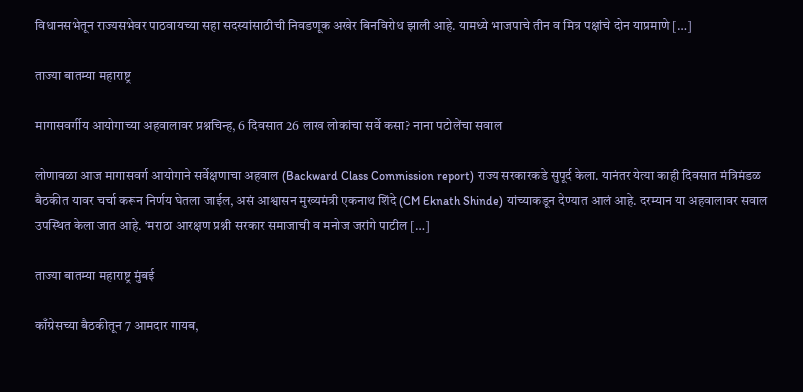विधानसभेतून राज्यसभेवर पाठवायच्या सहा सदस्यांसाठीची निवडणूक अखेर बिनविरोध झाली आहे. यामध्ये भाजपाचे तीन व मित्र पक्षांचे दोन याप्रमाणे […]

ताज्या बातम्या महाराष्ट्र

मागासवर्गीय आयोगाच्या अहवालावर प्रश्नचिन्ह, 6 दिवसात 26 लाख लोकांचा सर्वे कसा? नाना पटोलेंचा सवाल

लोणावळा आज मागासवर्ग आयोगाने सर्वेक्षणाचा अहवाल (Backward Class Commission report) राज्य सरकारकडे सुपूर्द केला. यानंतर येत्या काही दिवसात मंत्रिमंडळ बैठकीत यावर चर्चा करून निर्णय घेतला जाईल, असं आश्वासन मुख्यमंत्री एकनाथ शिंदे (CM Eknath Shinde) यांच्याकडून देण्यात आलं आहे. दरम्यान या अहवालावर सवाल उपस्थित केला जात आहे. ‘मराठा आरक्षण प्रश्नी सरकार समाजाची व मनोज जरांगे पाटील […]

ताज्या बातम्या महाराष्ट्र मुंबई

काँग्रेसच्या बैठकीतून 7 आमदार गायब,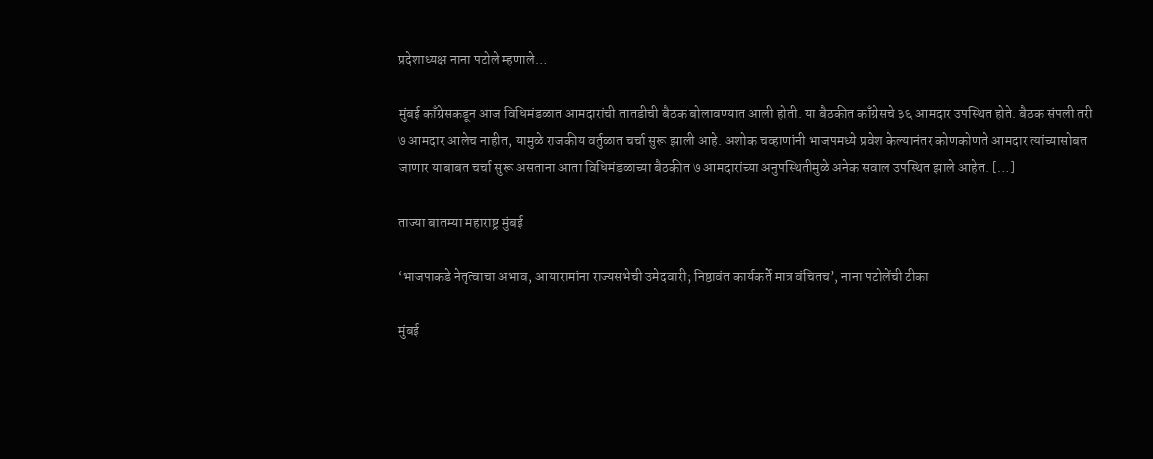प्रदेशाध्यक्ष नाना पटोले म्हणाले…

मुंबई काँग्रेसकडून आज विधिमंडळात आमदारांची तातडीची बैठक बोलावण्यात आली होती. या बैठकीत काँग्रेसचे ३६ आमदार उपस्थित होते. बैठक संपली तरी ७ आमदार आलेच नाहीत, यामुळे राजकीय वर्तुळात चर्चा सुरू झाली आहे. अशोक चव्हाणांनी भाजपमध्ये प्रवेश केल्यानंतर कोणकोणते आमदार त्यांच्यासोबत जाणार याबाबत चर्चा सुरू असताना आता विधिमंडळाच्या बैठकीत ७ आमदारांच्या अनुपस्थितीमुळे अनेक सवाल उपस्थित झाले आहेत. […]

ताज्या बातम्या महाराष्ट्र मुंबई

‘भाजपाकडे नेतृत्वाचा अभाव, आयारामांना राज्यसभेची उमेदवारी; निष्ठावंत कार्यकर्ते मात्र वंचितच’, नाना पटोलेंची टीका

मुंबई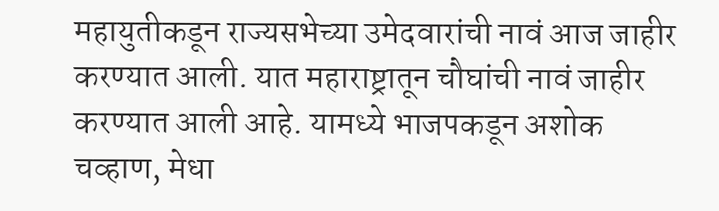महायुतीकडून राज्यसभेच्या उमेदवारांची नावं आज जाहीर करण्यात आली. यात महाराष्ट्रातून चौघांची नावं जाहीर करण्यात आली आहे. यामध्ये भाजपकडून अशोक चव्हाण, मेधा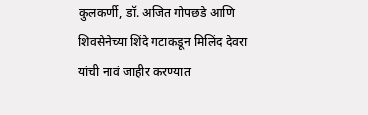कुलकर्णी, डॉ. अजित गोपछडे आणि शिवसेनेच्या शिंदे गटाकडून मिलिंद देवरा यांची नावं जाहीर करण्यात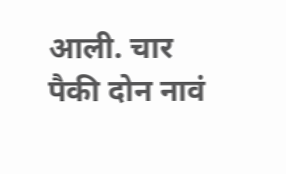आली. चार पैकी दोन नावं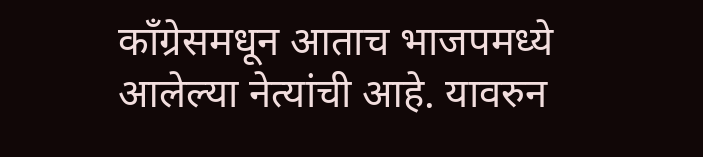काँग्रेसमधून आताच भाजपमध्ये आलेल्या नेत्यांची आहे. यावरुन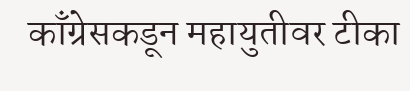काँग्रेसकडून महायुतीवर टीका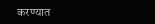करण्यात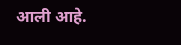आली आहे.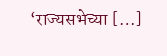‘राज्यसभेच्या […]